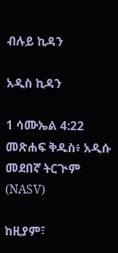ብሉይ ኪዳን

አዲስ ኪዳን

1 ሳሙኤል 4:22 መጽሐፍ ቅዱስ፥ አዲሱ መደበኛ ትርጒም (NASV)

ከዚያም፣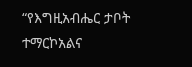“የእግዚአብሔር ታቦት ተማርኮአልና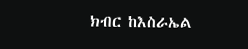ክብር ከእስራኤል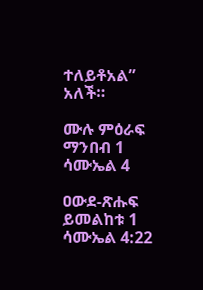ተለይቶአል” አለች።

ሙሉ ምዕራፍ ማንበብ 1 ሳሙኤል 4

ዐውደ-ጽሑፍ ይመልከቱ 1 ሳሙኤል 4:22